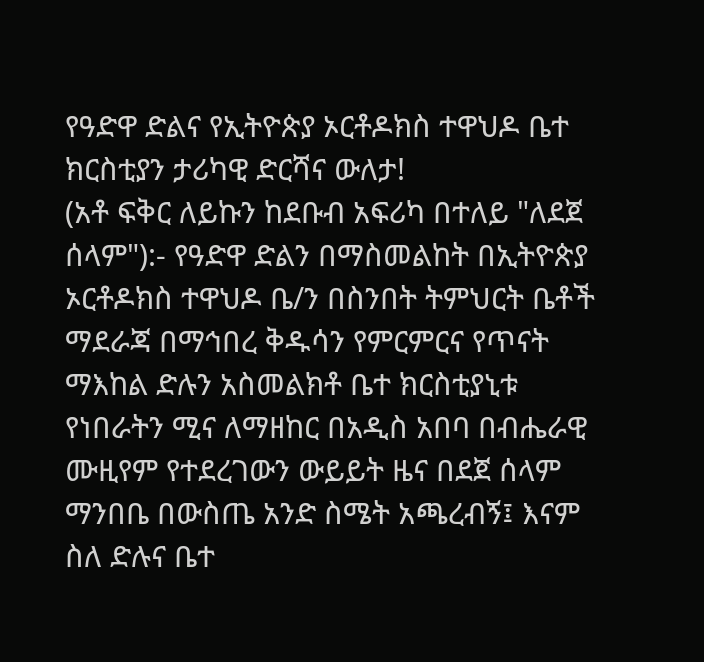የዓድዋ ድልና የኢትዮጵያ ኦርቶዶክስ ተዋህዶ ቤተ ክርስቲያን ታሪካዊ ድርሻና ውለታ!
(አቶ ፍቅር ለይኩን ከደቡብ አፍሪካ በተለይ "ለደጀ ሰላም"):- የዓድዋ ድልን በማስመልከት በኢትዮጵያ ኦርቶዶክስ ተዋህዶ ቤ/ን በስንበት ትምህርት ቤቶች ማደራጃ በማኅበረ ቅዱሳን የምርምርና የጥናት ማእከል ድሉን አስመልክቶ ቤተ ክርስቲያኒቱ የነበራትን ሚና ለማዘከር በአዲስ አበባ በብሔራዊ ሙዚየም የተደረገውን ውይይት ዜና በደጀ ሰላም ማንበቤ በውስጤ አንድ ስሜት አጫረብኝ፤ እናም ስለ ድሉና ቤተ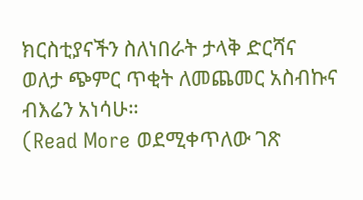ክርስቲያናችን ስለነበራት ታላቅ ድርሻና ወለታ ጭምር ጥቂት ለመጨመር አስብኩና ብእሬን አነሳሁ።
(Read More ወደሚቀጥለው ገጽ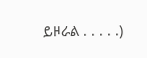ይዞራል . . . . .)